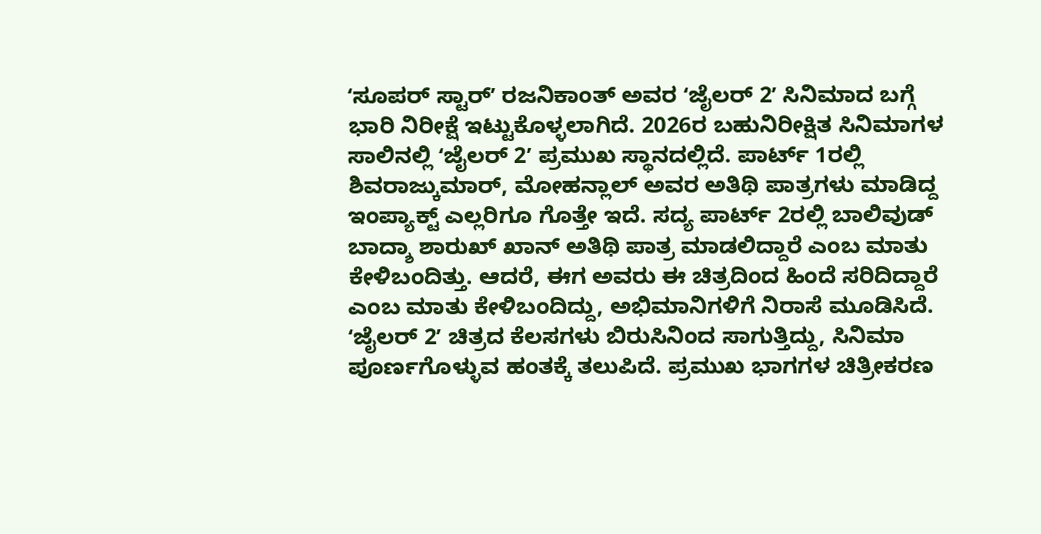ʻಸೂಪರ್ ಸ್ಟಾರ್ʼ ರಜನಿಕಾಂತ್ ಅವರ ʻಜೈಲರ್ 2ʼ ಸಿನಿಮಾದ ಬಗ್ಗೆ ಭಾರಿ ನಿರೀಕ್ಷೆ ಇಟ್ಟುಕೊಳ್ಳಲಾಗಿದೆ. 2026ರ ಬಹುನಿರೀಕ್ಷಿತ ಸಿನಿಮಾಗಳ ಸಾಲಿನಲ್ಲಿ ʻಜೈಲರ್ 2ʼ ಪ್ರಮುಖ ಸ್ಥಾನದಲ್ಲಿದೆ. ಪಾರ್ಟ್ 1ರಲ್ಲಿ ಶಿವರಾಜ್ಕುಮಾರ್, ಮೋಹನ್ಲಾಲ್ ಅವರ ಅತಿಥಿ ಪಾತ್ರಗಳು ಮಾಡಿದ್ದ ಇಂಪ್ಯಾಕ್ಟ್ ಎಲ್ಲರಿಗೂ ಗೊತ್ತೇ ಇದೆ. ಸದ್ಯ ಪಾರ್ಟ್ 2ರಲ್ಲಿ ಬಾಲಿವುಡ್ ಬಾದ್ಶಾ ಶಾರುಖ್ ಖಾನ್ ಅತಿಥಿ ಪಾತ್ರ ಮಾಡಲಿದ್ದಾರೆ ಎಂಬ ಮಾತು ಕೇಳಿಬಂದಿತ್ತು. ಆದರೆ, ಈಗ ಅವರು ಈ ಚಿತ್ರದಿಂದ ಹಿಂದೆ ಸರಿದಿದ್ದಾರೆ ಎಂಬ ಮಾತು ಕೇಳಿಬಂದಿದ್ದು, ಅಭಿಮಾನಿಗಳಿಗೆ ನಿರಾಸೆ ಮೂಡಿಸಿದೆ.
ʻಜೈಲರ್ 2ʼ ಚಿತ್ರದ ಕೆಲಸಗಳು ಬಿರುಸಿನಿಂದ ಸಾಗುತ್ತಿದ್ದು, ಸಿನಿಮಾ ಪೂರ್ಣಗೊಳ್ಳುವ ಹಂತಕ್ಕೆ ತಲುಪಿದೆ. ಪ್ರಮುಖ ಭಾಗಗಳ ಚಿತ್ರೀಕರಣ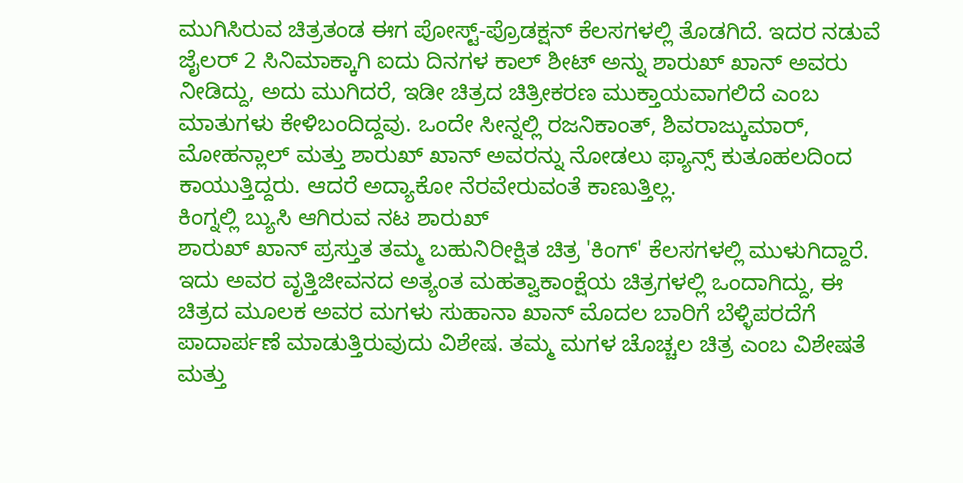ಮುಗಿಸಿರುವ ಚಿತ್ರತಂಡ ಈಗ ಪೋಸ್ಟ್-ಪ್ರೊಡಕ್ಷನ್ ಕೆಲಸಗಳಲ್ಲಿ ತೊಡಗಿದೆ. ಇದರ ನಡುವೆ ಜೈಲರ್ 2 ಸಿನಿಮಾಕ್ಕಾಗಿ ಐದು ದಿನಗಳ ಕಾಲ್ ಶೀಟ್ ಅನ್ನು ಶಾರುಖ್ ಖಾನ್ ಅವರು ನೀಡಿದ್ದು, ಅದು ಮುಗಿದರೆ, ಇಡೀ ಚಿತ್ರದ ಚಿತ್ರೀಕರಣ ಮುಕ್ತಾಯವಾಗಲಿದೆ ಎಂಬ ಮಾತುಗಳು ಕೇಳಿಬಂದಿದ್ದವು. ಒಂದೇ ಸೀನ್ನಲ್ಲಿ ರಜನಿಕಾಂತ್, ಶಿವರಾಜ್ಕುಮಾರ್, ಮೋಹನ್ಲಾಲ್ ಮತ್ತು ಶಾರುಖ್ ಖಾನ್ ಅವರನ್ನು ನೋಡಲು ಫ್ಯಾನ್ಸ್ ಕುತೂಹಲದಿಂದ ಕಾಯುತ್ತಿದ್ದರು. ಆದರೆ ಅದ್ಯಾಕೋ ನೆರವೇರುವಂತೆ ಕಾಣುತ್ತಿಲ್ಲ.
ಕಿಂಗ್ನಲ್ಲಿ ಬ್ಯುಸಿ ಆಗಿರುವ ನಟ ಶಾರುಖ್
ಶಾರುಖ್ ಖಾನ್ ಪ್ರಸ್ತುತ ತಮ್ಮ ಬಹುನಿರೀಕ್ಷಿತ ಚಿತ್ರ 'ಕಿಂಗ್' ಕೆಲಸಗಳಲ್ಲಿ ಮುಳುಗಿದ್ದಾರೆ. ಇದು ಅವರ ವೃತ್ತಿಜೀವನದ ಅತ್ಯಂತ ಮಹತ್ವಾಕಾಂಕ್ಷೆಯ ಚಿತ್ರಗಳಲ್ಲಿ ಒಂದಾಗಿದ್ದು, ಈ ಚಿತ್ರದ ಮೂಲಕ ಅವರ ಮಗಳು ಸುಹಾನಾ ಖಾನ್ ಮೊದಲ ಬಾರಿಗೆ ಬೆಳ್ಳಿಪರದೆಗೆ ಪಾದಾರ್ಪಣೆ ಮಾಡುತ್ತಿರುವುದು ವಿಶೇಷ. ತಮ್ಮ ಮಗಳ ಚೊಚ್ಚಲ ಚಿತ್ರ ಎಂಬ ವಿಶೇಷತೆ ಮತ್ತು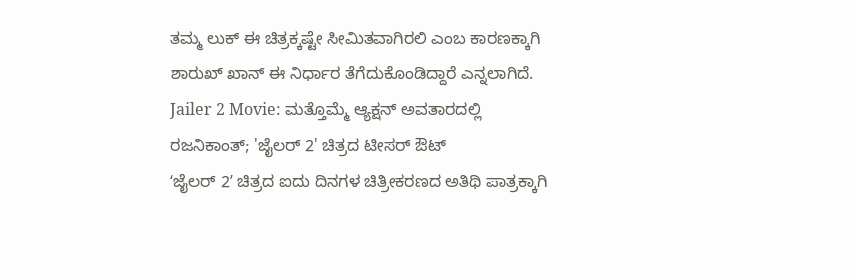ತಮ್ಮ ಲುಕ್ ಈ ಚಿತ್ರಕ್ಕಷ್ಟೇ ಸೀಮಿತವಾಗಿರಲಿ ಎಂಬ ಕಾರಣಕ್ಕಾಗಿ ಶಾರುಖ್ ಖಾನ್ ಈ ನಿರ್ಧಾರ ತೆಗೆದುಕೊಂಡಿದ್ದಾರೆ ಎನ್ನಲಾಗಿದೆ.
Jailer 2 Movie: ಮತ್ತೊಮ್ಮೆ ಆ್ಯಕ್ಷನ್ ಅವತಾರದಲ್ಲಿ ರಜನಿಕಾಂತ್; 'ಜೈಲರ್ 2' ಚಿತ್ರದ ಟೀಸರ್ ಔಟ್
ʻಜೈಲರ್ 2ʼ ಚಿತ್ರದ ಐದು ದಿನಗಳ ಚಿತ್ರೀಕರಣದ ಅತಿಥಿ ಪಾತ್ರಕ್ಕಾಗಿ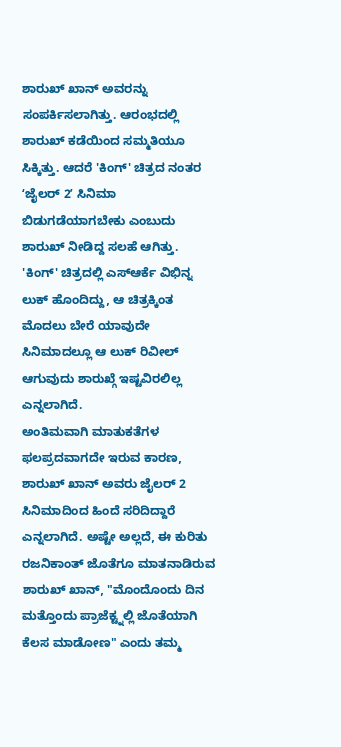ಶಾರುಖ್ ಖಾನ್ ಅವರನ್ನು ಸಂಪರ್ಕಿಸಲಾಗಿತ್ತು. ಆರಂಭದಲ್ಲಿ ಶಾರುಖ್ ಕಡೆಯಿಂದ ಸಮ್ಮತಿಯೂ ಸಿಕ್ಕಿತ್ತು. ಆದರೆ 'ಕಿಂಗ್' ಚಿತ್ರದ ನಂತರ ʻಜೈಲರ್ 2ʼ ಸಿನಿಮಾ ಬಿಡುಗಡೆಯಾಗಬೇಕು ಎಂಬುದು ಶಾರುಖ್ ನೀಡಿದ್ದ ಸಲಹೆ ಆಗಿತ್ತು. 'ಕಿಂಗ್' ಚಿತ್ರದಲ್ಲಿ ಎಸ್ಆರ್ಕೆ ವಿಭಿನ್ನ ಲುಕ್ ಹೊಂದಿದ್ದು, ಆ ಚಿತ್ರಕ್ಕಿಂತ ಮೊದಲು ಬೇರೆ ಯಾವುದೇ ಸಿನಿಮಾದಲ್ಲೂ ಆ ಲುಕ್ ರಿವೀಲ್ ಆಗುವುದು ಶಾರುಖ್ಗೆ ಇಷ್ಟವಿರಲಿಲ್ಲ ಎನ್ನಲಾಗಿದೆ.
ಅಂತಿಮವಾಗಿ ಮಾತುಕತೆಗಳ ಫಲಪ್ರದವಾಗದೇ ಇರುವ ಕಾರಣ, ಶಾರುಖ್ ಖಾನ್ ಅವರು ಜೈಲರ್ 2 ಸಿನಿಮಾದಿಂದ ಹಿಂದೆ ಸರಿದಿದ್ದಾರೆ ಎನ್ನಲಾಗಿದೆ. ಅಷ್ಟೇ ಅಲ್ಲದೆ, ಈ ಕುರಿತು ರಜನಿಕಾಂತ್ ಜೊತೆಗೂ ಮಾತನಾಡಿರುವ ಶಾರುಖ್ ಖಾನ್, "ಮೊಂದೊಂದು ದಿನ ಮತ್ತೊಂದು ಪ್ರಾಜೆಕ್ಟ್ನಲ್ಲಿ ಜೊತೆಯಾಗಿ ಕೆಲಸ ಮಾಡೋಣ" ಎಂದು ತಮ್ಮ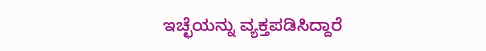ಇಚ್ಛೆಯನ್ನು ವ್ಯಕ್ತಪಡಿಸಿದ್ದಾರೆ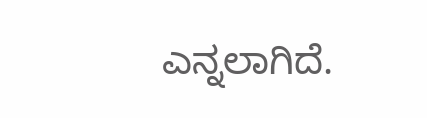ಎನ್ನಲಾಗಿದೆ.